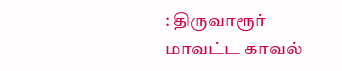: திருவாரூர் மாவட்ட காவல்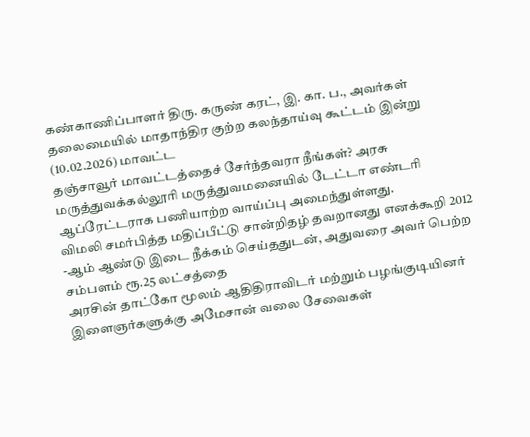கண்காணிப்பாளர் திரு. கருண் கரட், இ. கா. ப., அவர்கள் தலைமையில் மாதாந்திர குற்ற கலந்தாய்வு கூட்டம் இன்று (10.02.2026) மாவட்ட
தஞ்சாவூர் மாவட்டத்தைச் சேர்ந்தவரா நீங்கள்? அரசு மருத்துவக்கல்லூரி மருத்துவமனையில் டேட்டா எண்டரி ஆப்ரேட்டராக பணியாற்ற வாய்ப்பு அமைந்துள்ளது.
விமலி சமர்பித்த மதிப்பீட்டு சான்றிதழ் தவறானது எனக்கூறி 2012 -ஆம் ஆண்டு இடை நீக்கம் செய்ததுடன், அதுவரை அவர் பெற்ற சம்பளம் ரூ.25 லட்சத்தை
அரசின் தாட்கோ மூலம் ஆதிதிராவிடர் மற்றும் பழங்குடியினர் இளைஞர்களுக்கு அமேசான் வலை சேவைகள்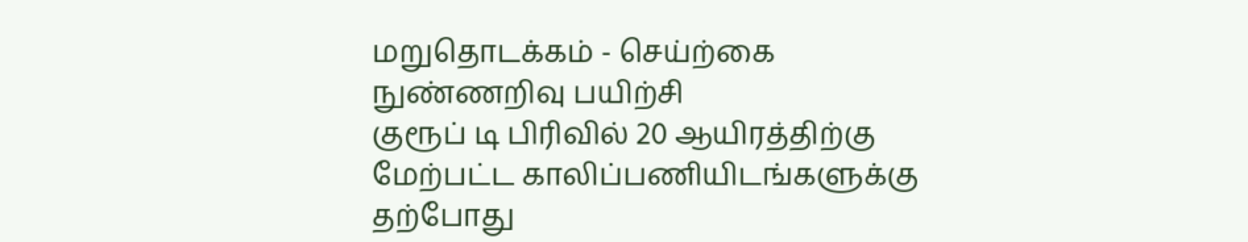மறுதொடக்கம் - செய்ற்கை நுண்ணறிவு பயிற்சி
குரூப் டி பிரிவில் 20 ஆயிரத்திற்கு மேற்பட்ட காலிப்பணியிடங்களுக்கு தற்போது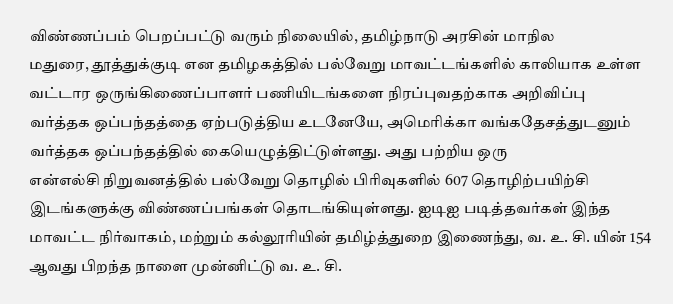விண்ணப்பம் பெறப்பட்டு வரும் நிலையில், தமிழ்நாடு அரசின் மாநில
மதுரை, தூத்துக்குடி என தமிழகத்தில் பல்வேறு மாவட்டங்களில் காலியாக உள்ள வட்டார ஒருங்கிணைப்பாளர் பணியிடங்களை நிரப்புவதற்காக அறிவிப்பு
வர்த்தக ஒப்பந்தத்தை ஏற்படுத்திய உடனேயே, அமெரிக்கா வங்கதேசத்துடனும் வர்த்தக ஒப்பந்தத்தில் கையெழுத்திட்டுள்ளது. அது பற்றிய ஒரு
என்எல்சி நிறுவனத்தில் பல்வேறு தொழில் பிரிவுகளில் 607 தொழிற்பயிற்சி இடங்களுக்கு விண்ணப்பங்கள் தொடங்கியுள்ளது. ஐடிஐ படித்தவர்கள் இந்த
மாவட்ட நிர்வாகம், மற்றும் கல்லூரியின் தமிழ்த்துறை இணைந்து, வ. உ. சி. யின் 154 ஆவது பிறந்த நாளை முன்னிட்டு வ. உ. சி.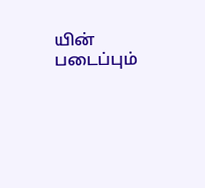யின் படைப்பும்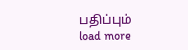பதிப்பும்
load more